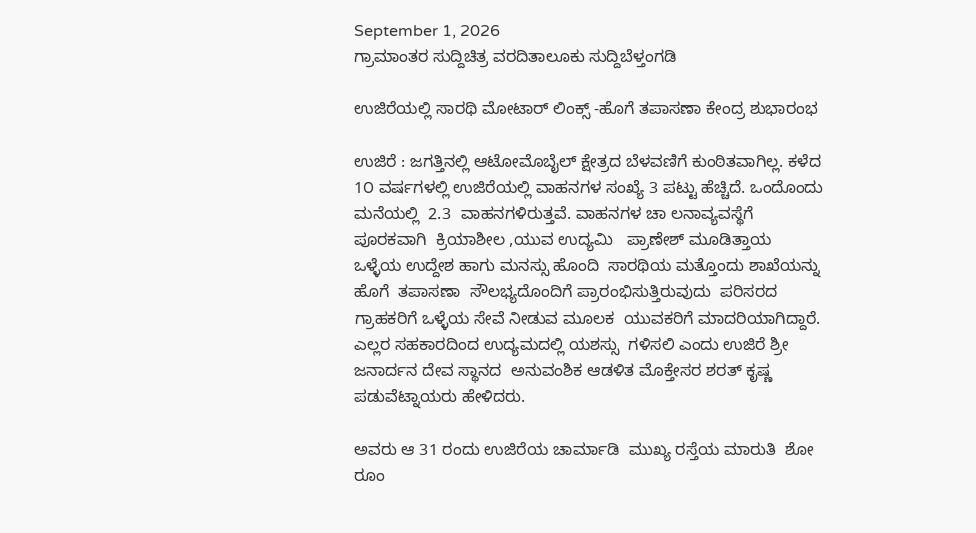September 1, 2026
ಗ್ರಾಮಾಂತರ ಸುದ್ದಿಚಿತ್ರ ವರದಿತಾಲೂಕು ಸುದ್ದಿಬೆಳ್ತಂಗಡಿ

ಉಜಿರೆಯಲ್ಲಿ ಸಾರಥಿ ಮೋಟಾರ್ ಲಿಂಕ್ಸ್ -ಹೊಗೆ ತಪಾಸಣಾ ಕೇಂದ್ರ ಶುಭಾರಂಭ

ಉಜಿರೆ : ಜಗತ್ತಿನಲ್ಲಿ ಆಟೋಮೊಬೈಲ್ ಕ್ಷೇತ್ರದ ಬೆಳವಣಿಗೆ ಕುಂಠಿತವಾಗಿಲ್ಲ. ಕಳೆದ 1೦ ವರ್ಷಗಳಲ್ಲಿ ಉಜಿರೆಯಲ್ಲಿ ವಾಹನಗಳ ಸಂಖ್ಯೆ 3 ಪಟ್ಟು ಹೆಚ್ಚಿದೆ. ಒಂದೊಂದು ಮನೆಯಲ್ಲಿ  2.3  ವಾಹನಗಳಿರುತ್ತವೆ. ವಾಹನಗಳ ಚಾ ಲನಾವ್ಯವಸ್ಥೆಗೆ  ಪೂರಕವಾಗಿ  ಕ್ರಿಯಾಶೀಲ ,ಯುವ ಉದ್ಯಮಿ   ಪ್ರಾಣೇಶ್ ಮೂಡಿತ್ತಾಯ  ಒಳ್ಳೆಯ ಉದ್ದೇಶ ಹಾಗು ಮನಸ್ಸು ಹೊಂದಿ  ಸಾರಥಿಯ ಮತ್ತೊಂದು ಶಾಖೆಯನ್ನು  ಹೊಗೆ  ತಪಾಸಣಾ  ಸೌಲಭ್ಯದೊಂದಿಗೆ ಪ್ರಾರಂಭಿಸುತ್ತಿರುವುದು  ಪರಿಸರದ ಗ್ರಾಹಕರಿಗೆ ಒಳ್ಳೆಯ ಸೇವೆ ನೀಡುವ ಮೂಲಕ  ಯುವಕರಿಗೆ ಮಾದರಿಯಾಗಿದ್ದಾರೆ. ಎಲ್ಲರ ಸಹಕಾರದಿಂದ ಉದ್ಯಮದಲ್ಲಿ ಯಶಸ್ಸು  ಗಳಿಸಲಿ ಎಂದು ಉಜಿರೆ ಶ್ರೀ ಜನಾರ್ದನ ದೇವ ಸ್ಥಾನದ  ಅನುವಂಶಿಕ ಆಡಳಿತ ಮೊಕ್ತೇಸರ ಶರತ್ ಕೃಷ್ಣ ಪಡುವೆಟ್ನಾಯರು ಹೇಳಿದರು.

ಅವರು ಆ 31 ರಂದು ಉಜಿರೆಯ ಚಾರ್ಮಾಡಿ  ಮುಖ್ಯ ರಸ್ತೆಯ ಮಾರುತಿ  ಶೋ ರೂಂ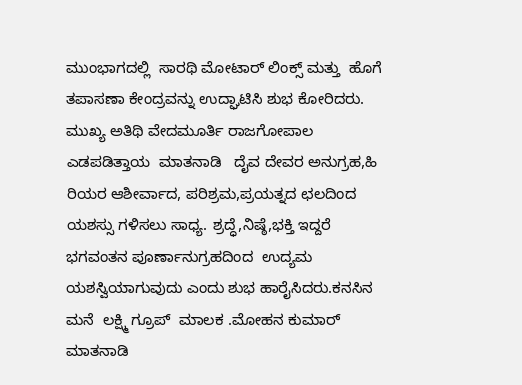ಮುಂಭಾಗದಲ್ಲಿ  ಸಾರಥಿ ಮೋಟಾರ್ ಲಿಂಕ್ಸ್ ಮತ್ತು  ಹೊಗೆ   ತಪಾಸಣಾ ಕೇಂದ್ರವನ್ನು ಉದ್ಘಾಟಿಸಿ ಶುಭ ಕೋರಿದರು.  ಮುಖ್ಯ ಅತಿಥಿ ವೇದಮೂರ್ತಿ ರಾಜಗೋಪಾಲ ಎಡಪಡಿತ್ತಾಯ  ಮಾತನಾಡಿ   ದೈವ ದೇವರ ಅನುಗ್ರಹ,ಹಿ ರಿಯರ ಆಶೀರ್ವಾದ, ಪರಿಶ್ರಮ,ಪ್ರಯತ್ನದ ಛಲದಿಂದ  ಯಶಸ್ಸು ಗಳಿಸಲು ಸಾಧ್ಯ. ಶ್ರದ್ಧೆ,ನಿಷ್ಠೆ,ಭಕ್ತಿ ಇದ್ದರೆ  ಭಗವಂತನ ಪೂರ್ಣಾನುಗ್ರಹದಿಂದ  ಉದ್ಯಮ ಯಶಸ್ವಿಯಾಗುವುದು ಎಂದು ಶುಭ ಹಾರೈಸಿದರು.ಕನಸಿನ ಮನೆ  ಲಕ್ಷ್ಮಿ ಗ್ರೂಪ್  ಮಾಲಕ .ಮೋಹನ ಕುಮಾರ್  ಮಾತನಾಡಿ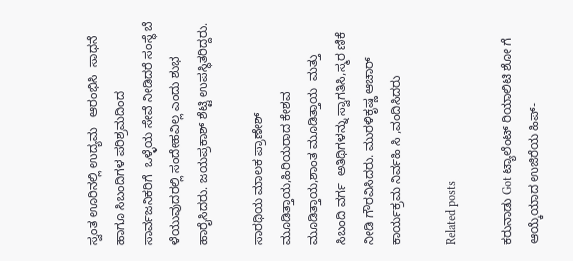ಸ್ವಂತ ಊರಿನಲ್ಲಿ ಉದ್ಯಮ   ಆರಂಭಿಸಿ  ಸಾಧನೆ ಹಾಗೂ ಸಿಬಂದಿಗಳ ಪರಿಶ್ರಮದಿಂದ  ಸಾರ್ವಜನಿಕರಿಗೆ  ಒಳ್ಳೆಯ ಸೇವೆ ನೀಡಿದರೆ ಸಂಸ್ಥೆ ಬೆ ಳೆಯುವುದರಲ್ಲಿ ಸಂದೇಹವಿಲ್ಲ ಎಂದು ಶುಭ ಹಾರೈಸಿದರು. ಜಯಪ್ರಕಾಶ್ ಶೆಟ್ಟಿ ಉಪಸ್ಥಿತರಿದ್ದರು.

ಸಾರಥಿಯ ಮಾಲಕ ಪ್ರಾಣೇಶ್ ಮೂಡಿತ್ತಾಯ,ಹಿರಿಯರಾದ ಕೇಶವ ಮೂಡಿತ್ತಾಯ,ಶಾಂತ ಮೂಡಿತ್ತಾಯ  ಮತ್ತು ಸಿಬಂದಿ ವರ್ಗ  ಅತಿಥಿಗಳನ್ನು ಸ್ವಾಗತಿಸಿ,ಸ್ಮರ ಣಿಕೆ ನೀಡಿ ಗೌರವಿಸಿದರು. ಮುರಳಿಕೃಷ್ಣ ಆಚಾರ್ ಕಾರ್ಯಕ್ರಮ ನಿರ್ವಹಿ ಸಿ ,ವಂದಿಸಿದರು

Related posts

ಕರುನಾಡು Got ಟ್ಯಾಲೆಂಟ್ ರಿಯಾಲಿಟಿ ಶೋ ಗೆ ಆಯ್ಕೆಯಾದ ಉಜಿರೆಯ ಹಿಪ್-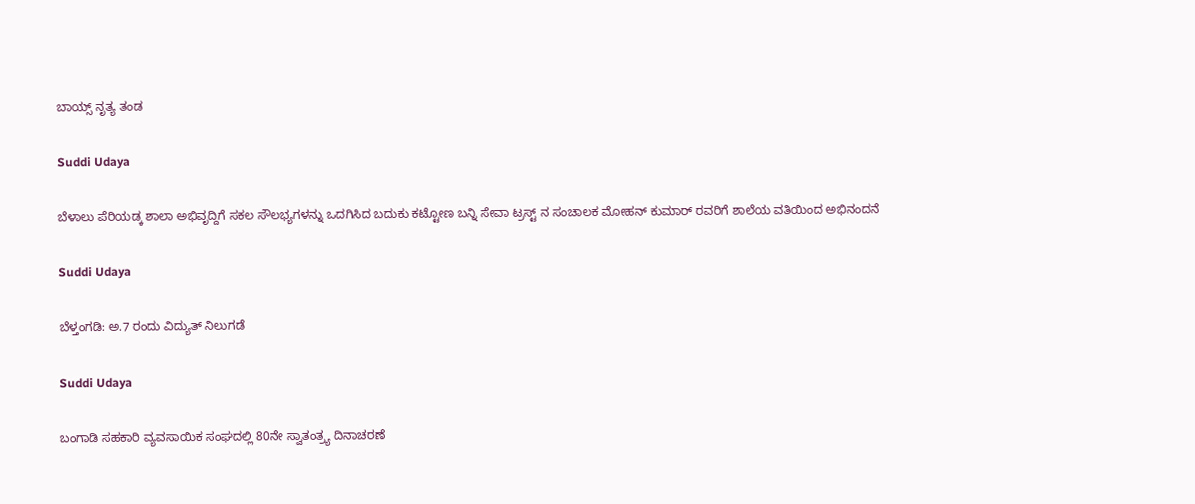ಬಾಯ್ಸ್ ನೃತ್ಯ ತಂಡ

Suddi Udaya

ಬೆಳಾಲು ಪೆರಿಯಡ್ಕ ಶಾಲಾ ಅಭಿವೃದ್ದಿಗೆ ಸಕಲ ಸೌಲಭ್ಯಗಳನ್ನು ಒದಗಿಸಿದ ಬದುಕು ಕಟ್ಟೋಣ ಬನ್ನಿ ಸೇವಾ ಟ್ರಸ್ಟ್ ನ ಸಂಚಾಲಕ ಮೋಹನ್ ಕುಮಾರ್ ರವರಿಗೆ ಶಾಲೆಯ ವತಿಯಿಂದ ಅಭಿನಂದನೆ

Suddi Udaya

ಬೆಳ್ತಂಗಡಿ: ಅ.7 ರಂದು ವಿದ್ಯುತ್ ನಿಲುಗಡೆ

Suddi Udaya

ಬಂಗಾಡಿ ಸಹಕಾರಿ ವ್ಯವಸಾಯಿಕ ಸಂಘದಲ್ಲಿ 80ನೇ ಸ್ವಾತಂತ್ರ್ಯ ದಿನಾಚರಣೆ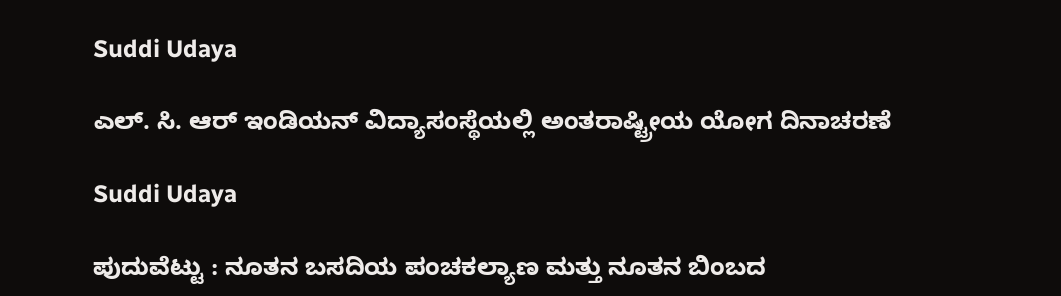Suddi Udaya

ಎಲ್. ಸಿ. ಆರ್ ಇಂಡಿಯನ್ ವಿದ್ಯಾಸಂಸ್ಥೆಯಲ್ಲಿ ಅಂತರಾಷ್ಟ್ರೀಯ ಯೋಗ ದಿನಾಚರಣೆ

Suddi Udaya

ಪುದುವೆಟ್ಟು : ನೂತನ ಬಸದಿಯ ಪಂಚಕಲ್ಯಾಣ ಮತ್ತು ನೂತನ ಬಿಂಬದ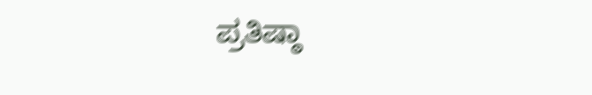ಪ್ರತಿಷ್ಠಾ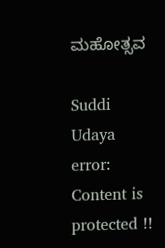ಮಹೋತ್ಸವ

Suddi Udaya
error: Content is protected !!